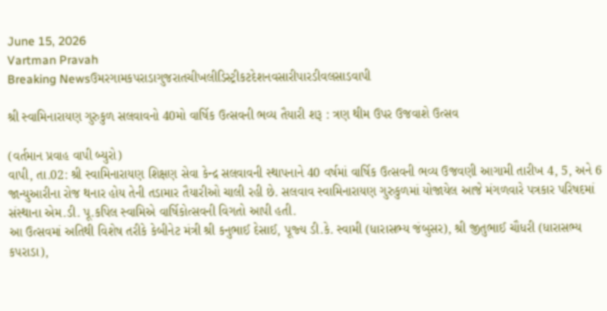June 15, 2026
Vartman Pravah
Breaking Newsઉમરગામકપરાડાગુજરાતચીખલીડિસ્ટ્રીકટદેશનવસારીપારડીવલસાડવાપી

શ્રી સ્‍વામિનારાયણ ગુરુકુળ સલવાવનો 40મો વાર્ષિક ઉત્‍સવની ભવ્‍ય તૈયારી શરૂ : ત્રણ થીમ ઉપર ઉજવાશે ઉત્‍સવ

(વર્તમાન પ્રવાહ વાપી બ્‍યુરો)
વાપી, તા.02: શ્રી સ્‍વામિનારાયણ શિક્ષણ સેવા કેન્‍દ્ર સલવાવની સ્‍થાપનાને 40 વર્ષમાં વાર્ષિક ઉત્‍સવની ભવ્‍ય ઉજવણી આગામી તારીખ 4, 5, અને 6 જાન્‍યુઆરીના રોજ થનાર હોય તેની તડામાર તૈયારીઓ ચાલી રહી છે. સલવાવ સ્‍વામિનારાયણ ગુરુકુળમાં યોજાયેલ આજે મંગળવારે પત્રકાર પરિષદમાં સંસ્‍થાના એમ.ડી. પૂ.કપિલ સ્‍વામિએ વાર્ષિકોત્‍સવની વિગતો આપી હતી.
આ ઉત્‍સવમાં અતિથી વિશેષ તરીકે કેબીનેટ મંત્રી શ્રી કનુભાઈ દેસાઈ, પૂજ્‍ય ડી.કે. સ્‍વામી (ધારાસભ્‍ય જંબુસર), શ્રી જીતુભાઈ ચૌધરી (ધારાસભ્‍ય કપરાડા),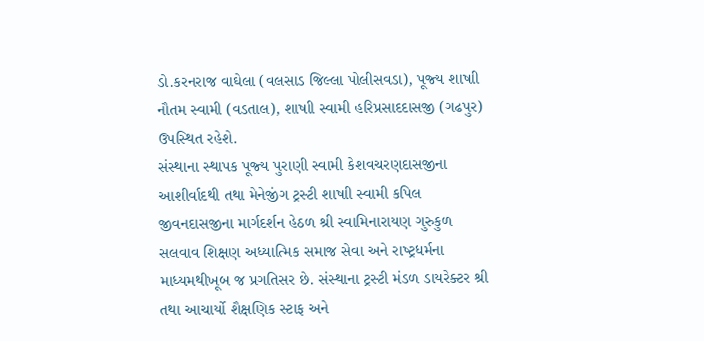ડો.કરનરાજ વાઘેલા (વલસાડ જિલ્લા પોલીસવડા), પૂજ્‍ય શાષાી નૌતમ સ્‍વામી (વડતાલ), શાષાી સ્‍વામી હરિપ્રસાદદાસજી (ગઢપુર) ઉપસ્‍થિત રહેશે.
સંસ્‍થાના સ્‍થાપક પૂજ્‍ય પુરાણી સ્‍વામી કેશવચરણદાસજીના આશીર્વાદથી તથા મેનેજીંગ ટ્રસ્‍ટી શાષાી સ્‍વામી કપિલ જીવનદાસજીના માર્ગદર્શન હેઠળ શ્રી સ્‍વામિનારાયણ ગુરુકુળ સલવાવ શિક્ષણ અધ્‍યાત્‍મિક સમાજ સેવા અને રાષ્‍ટ્રધર્મના માધ્‍યમથીખૂબ જ પ્રગતિસર છે. સંસ્‍થાના ટ્રસ્‍ટી મંડળ ડાયરેક્‍ટર શ્રી તથા આચાર્યો શૈક્ષણિક સ્‍ટાફ અને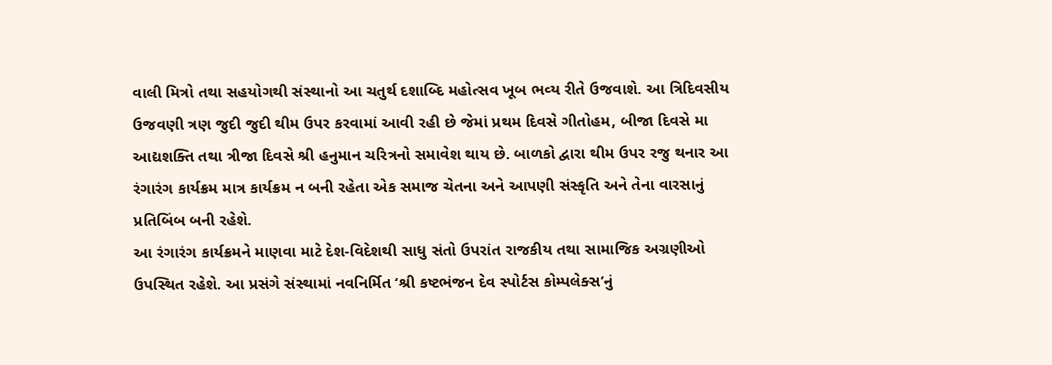વાલી મિત્રો તથા સહયોગથી સંસ્‍થાનો આ ચતુર્થ દશાબ્‍દિ મહોત્‍સવ ખૂબ ભવ્‍ય રીતે ઉજવાશે. આ ત્રિદિવસીય ઉજવણી ત્રણ જુદી જુદી થીમ ઉપર કરવામાં આવી રહી છે જેમાં પ્રથમ દિવસે ગીતોહમ, બીજા દિવસે મા આદ્યશક્‍તિ તથા ત્રીજા દિવસે શ્રી હનુમાન ચરિત્રનો સમાવેશ થાય છે. બાળકો દ્વારા થીમ ઉપર રજુ થનાર આ રંગારંગ કાર્યક્રમ માત્ર કાર્યક્રમ ન બની રહેતા એક સમાજ ચેતના અને આપણી સંસ્‍કૃતિ અને તેના વારસાનું પ્રતિબિંબ બની રહેશે.
આ રંગારંગ કાર્યક્રમને માણવા માટે દેશ-વિદેશથી સાધુ સંતો ઉપરાંત રાજકીય તથા સામાજિક અગ્રણીઓ ઉપસ્‍થિત રહેશે. આ પ્રસંગે સંસ્‍થામાં નવનિર્મિત ‘શ્રી કષ્‍ટભંજન દેવ સ્‍પોર્ટસ કોમ્‍પલેક્‍સ’નું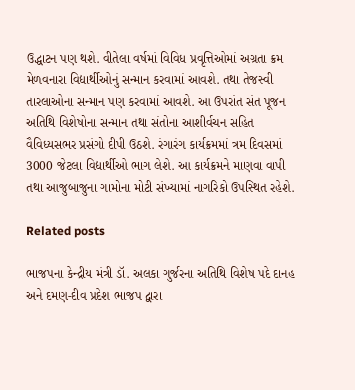ઉદ્ધાટન પણ થશે. વીતેલા વર્ષમાં વિવિધ પ્રવૃત્તિઓમાં અગ્રતા ક્રમ મેળવનારા વિદ્યાર્થીઓનું સન્‍માન કરવામાં આવશે. તથા તેજસ્‍વી તારલાઓના સન્‍માન પણ કરવામાં આવશે. આ ઉપરાંત સંત પૂજન અતિથિ વિશેષોના સન્‍માન તથા સંતોના આશીર્વચન સહિત વૈવિધ્‍યસભર પ્રસંગો દીપી ઉઠશે. રંગારંગ કાર્યક્રમમાં ત્રમ દિવસમાં 3000 જેટલા વિદ્યાર્થીઓ ભાગ લેશે. આ કાર્યક્રમને માણવા વાપી તથા આજુબાજુના ગામોના મોટી સંખ્‍યામાં નાગરિકો ઉપસ્‍થિત રહેશે.

Related posts

ભાજપના કેન્‍દ્રીય મંત્રી ડૉ. અલકા ગુર્જરના અતિથિ વિશેષ પદે દાનહ અને દમણ-દીવ પ્રદેશ ભાજપ દ્વારા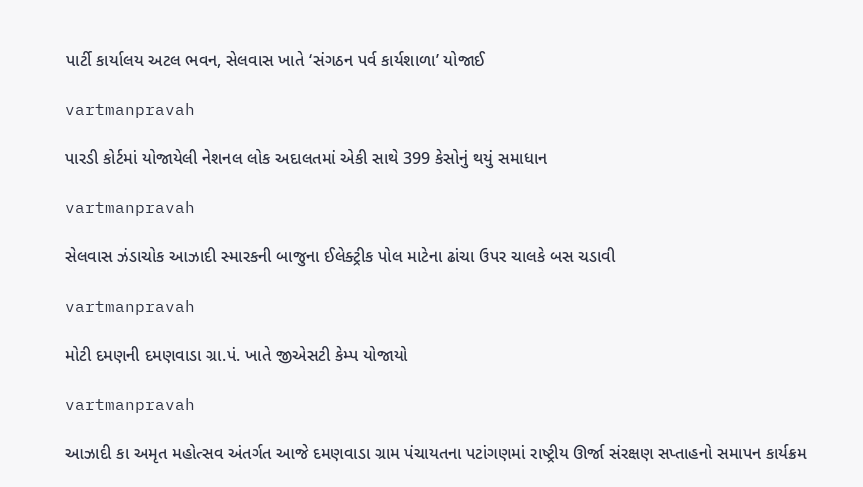પાર્ટી કાર્યાલય અટલ ભવન, સેલવાસ ખાતે ‘સંગઠન પર્વ કાર્યશાળા’ યોજાઈ

vartmanpravah

પારડી કોર્ટમાં યોજાયેલી નેશનલ લોક અદાલતમાં એકી સાથે 399 કેસોનું થયું સમાધાન

vartmanpravah

સેલવાસ ઝંડાચોક આઝાદી સ્‍મારકની બાજુના ઈલેક્‍ટ્રીક પોલ માટેના ઢાંચા ઉપર ચાલકે બસ ચડાવી

vartmanpravah

મોટી દમણની દમણવાડા ગ્રા.પં. ખાતે જીએસટી કેમ્‍પ યોજાયો

vartmanpravah

આઝાદી કા અમૃત મહોત્‍સવ અંતર્ગત આજે દમણવાડા ગ્રામ પંચાયતના પટાંગણમાં રાષ્‍ટ્રીય ઊર્જા સંરક્ષણ સપ્તાહનો સમાપન કાર્યક્રમ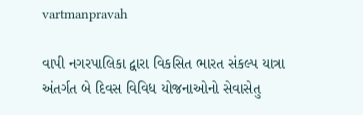vartmanpravah

વાપી નગરપાલિકા દ્વારા વિકસિત ભારત સંકલ્‍પ યાત્રા અંતર્ગત બે દિવસ વિવિધ યોજનાઓનો સેવાસેતુ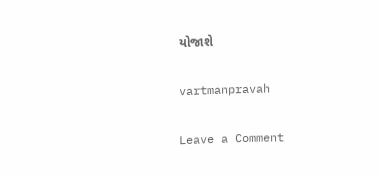યોજાશે

vartmanpravah

Leave a Comment